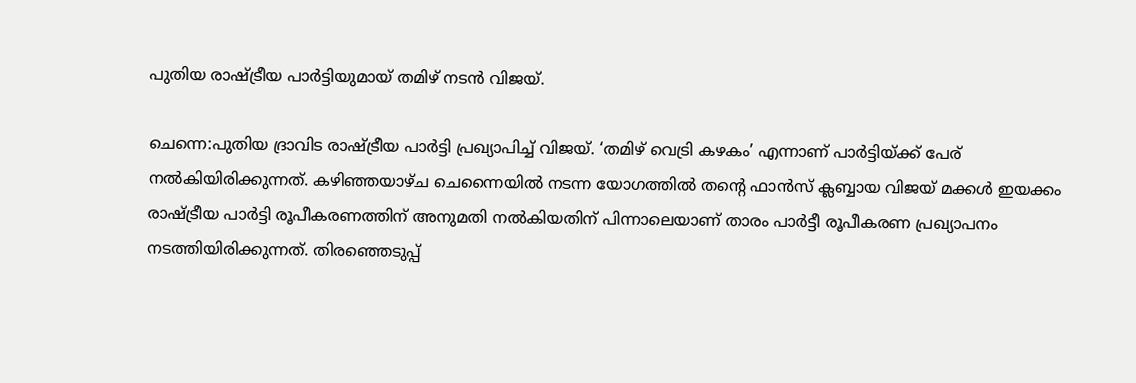പുതിയ രാഷ്ട്രീയ പാർട്ടിയുമായ് തമിഴ് നടൻ വിജയ്.

ചെന്നെ:പുതിയ ദ്രാവിട രാഷ്ട്രീയ പാർട്ടി പ്രഖ്യാപിച്ച് വിജയ്. ‘തമിഴ് വെട്രി കഴകം’ എന്നാണ് പാർട്ടിയ്ക്ക് പേര് നൽകിയിരിക്കുന്നത്. കഴിഞ്ഞയാഴ്ച ചെന്നൈയിൽ നടന്ന യോഗത്തിൽ തൻ്റെ ഫാൻസ് ക്ലബ്ബായ വിജയ് മക്കൾ ഇയക്കം രാഷ്ട്രീയ പാർട്ടി രൂപീകരണത്തിന് അനുമതി നൽകിയതിന് പിന്നാലെയാണ് താരം പാർട്ടീ രൂപീകരണ പ്രഖ്യാപനം നടത്തിയിരിക്കുന്നത്. തിരഞ്ഞെടുപ്പ്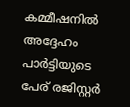കമ്മീഷനിൽ അദ്ദേഹം പാർട്ടിയുടെ പേര് രജിസ്റ്റർ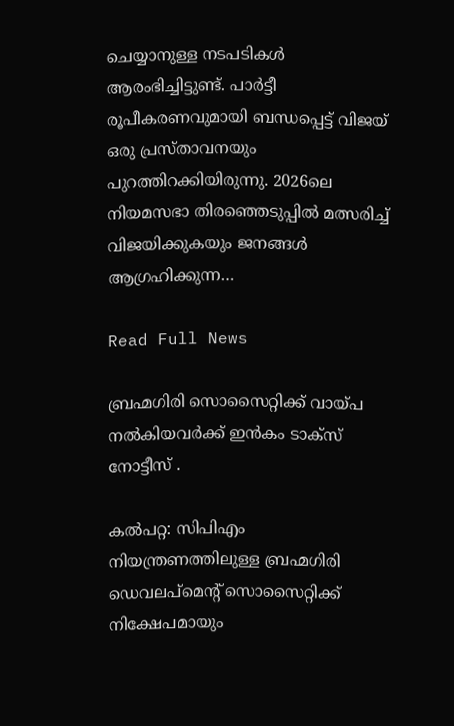ചെയ്യാനുള്ള നടപടികൾ ആരംഭിച്ചിട്ടുണ്ട്. പാർട്ടീ രൂപീകരണവുമായി ബന്ധപ്പെട്ട് വിജയ് ഒരു പ്രസ്താവനയും പുറത്തിറക്കിയിരുന്നു. 2026ലെ നിയമസഭാ തിരഞ്ഞെടുപ്പിൽ മത്സരിച്ച് വിജയിക്കുകയും ജനങ്ങൾ ആഗ്രഹിക്കുന്ന…

Read Full News

ബ്രഹ്മഗിരി സൊസൈറ്റിക്ക് വായ്പ നൽകിയവർക്ക് ഇൻകം ടാക്സ് നോട്ടീസ് .

കല്‍പറ്റ: സിപിഎം നിയന്ത്രണത്തിലുള്ള ബ്രഹ്മഗിരി ഡെവലപ്മെന്റ് സൊസൈറ്റിക്ക് നിക്ഷേപമായും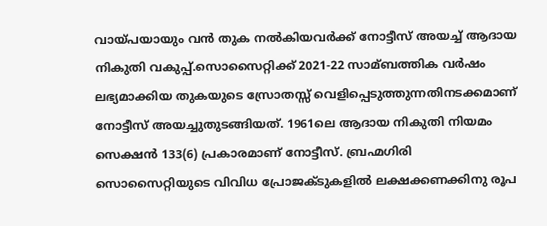വായ്പയായും വന്‍ തുക നല്‍കിയവർക്ക് നോട്ടീസ് അയച്ച്‌ ആദായ നികുതി വകുപ്പ്.സൊസൈറ്റിക്ക് 2021-22 സാമ്ബത്തിക വര്‍ഷം ലഭ്യമാക്കിയ തുകയുടെ സ്രോതസ്സ് വെളിപ്പെടുത്തുന്നതിനടക്കമാണ് നോട്ടീസ് അയച്ചുതുടങ്ങിയത്. 1961ലെ ആദായ നികുതി നിയമം സെക്ഷന്‍ 133(6) പ്രകാരമാണ് നോട്ടീസ്. ബ്രഹ്മഗിരി സൊസൈറ്റിയുടെ വിവിധ പ്രോജക്ടുകളില്‍ ലക്ഷക്കണക്കിനു രൂപ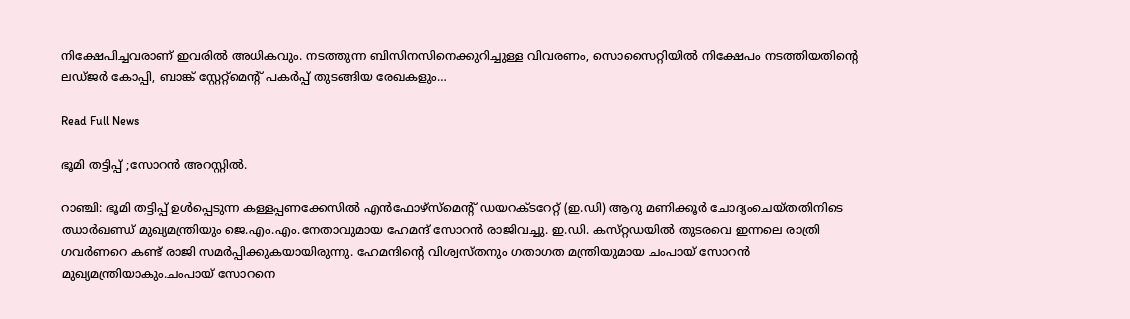നിക്ഷേപിച്ചവരാണ് ഇവരില്‍ അധികവും. നടത്തുന്ന ബിസിനസിനെക്കുറിച്ചുള്ള വിവരണം, സൊസൈറ്റിയില്‍ നിക്ഷേപം നടത്തിയതിന്റെ ലഡ്ജര്‍ കോപ്പി, ബാങ്ക് സ്റ്റേറ്റ്‌മെന്റ് പകര്‍പ്പ് തുടങ്ങിയ രേഖകളും…

Read Full News

ഭൂമി തട്ടിപ്പ് ;സോറൻ അറസ്റ്റിൽ.

റാഞ്ചി: ഭൂമി തട്ടിപ്പ്‌ ഉള്‍പ്പെടുന്ന കള്ളപ്പണക്കേസില്‍ എന്‍ഫോഴ്‌സ്‌മെന്റ്‌ ഡയറക്‌ടറേറ്റ്‌ (ഇ.ഡി) ആറു മണിക്കൂര്‍ ചോദ്യംചെയ്‌തതിനിടെ ഝാര്‍ഖണ്ഡ്‌ മുഖ്യമന്ത്രിയും ജെ.എം.എം.നേതാവുമായ ഹേമന്ദ്‌ സോറന്‍ രാജിവച്ചു. ഇ.ഡി. കസ്‌റ്റഡയില്‍ തുടരവെ ഇന്നലെ രാത്രി ഗവര്‍ണറെ കണ്ട്‌ രാജി സമര്‍പ്പിക്കുകയായിരുന്നു. ഹേമന്ദിന്റെ വിശ്വസ്‌തനും ഗതാഗത മന്ത്രിയുമായ ചംപായ്‌ സോറന്‍ മുഖ്യമന്ത്രിയാകും.ചംപായ്‌ സോറനെ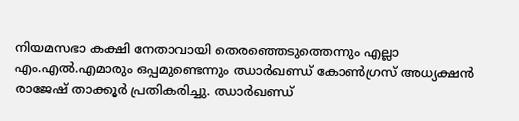നിയമസഭാ കക്ഷി നേതാവായി തെരഞ്ഞെടുത്തെന്നും എല്ലാ എം.എല്‍.എമാരും ഒപ്പമുണ്ടെന്നും ഝാര്‍ഖണ്ഡ്‌ കോണ്‍ഗ്രസ്‌ അധ്യക്ഷന്‍ രാജേഷ്‌ താക്കൂര്‍ പ്രതികരിച്ചു. ഝാര്‍ഖണ്ഡ്‌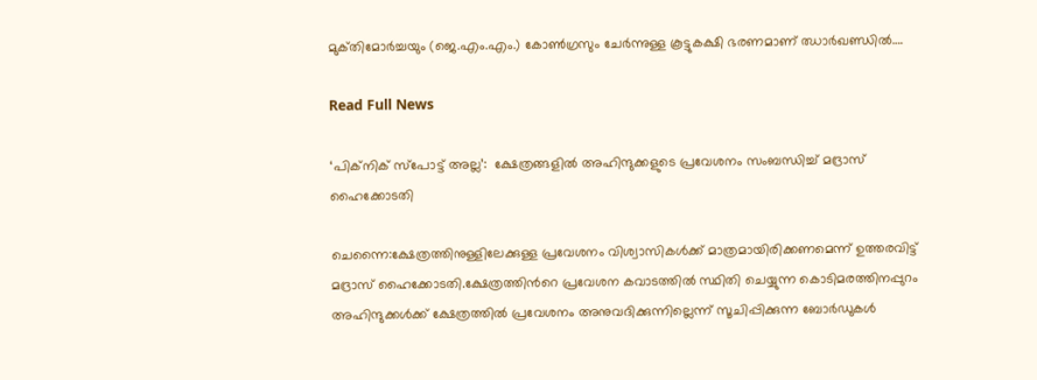മുക്‌തിമോര്‍ച്ചയും (ജെ.എം.എം.) കോണ്‍ഗ്രസും ചേര്‍ന്നുള്ള കൂട്ടുകക്ഷി ഭരണമാണ്‌ ഝാര്‍ഖണ്ഡില്‍….

Read Full News

‘പിക്‌നിക് സ്‌പോട്ട് അല്ല’:  ക്ഷേത്രങ്ങളിൽ അഹിന്ദുക്കളുടെ പ്രവേശനം സംബന്ധിച്ച് മദ്രാസ് ഹൈക്കോടതി

ചെന്നൈ:ക്ഷേത്രത്തിനുള്ളിലേക്കുള്ള പ്രവേശനം വിശ്വാസികള്‍ക്ക് മാത്രമായിരിക്കണമെന്ന് ഉത്തരവിട്ട് മദ്രാസ് ഹൈക്കോടതി.ക്ഷേത്രത്തിന്‍റെ പ്രവേശന കവാടത്തില്‍ സ്ഥിതി ചെയ്യുന്ന കൊടിമരത്തിനപ്പുറം അഹിന്ദുക്കള്‍ക്ക് ക്ഷേത്രത്തില്‍ പ്രവേശനം അനുവദിക്കുന്നില്ലെന്ന് സൂചിപ്പിക്കുന്ന ബോർഡുകള്‍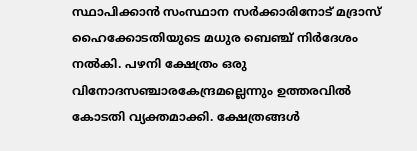സ്ഥാപിക്കാൻ സംസ്ഥാന സർക്കാരിനോട് മദ്രാസ് ഹൈക്കോടതിയുടെ മധുര ബെഞ്ച് നിർദേശം നല്‍കി. പഴനി ക്ഷേത്രം ഒരു വിനോദസഞ്ചാരകേന്ദ്രമല്ലെന്നും ഉത്തരവില്‍ കോടതി വ്യക്തമാക്കി. ക്ഷേത്രങ്ങള്‍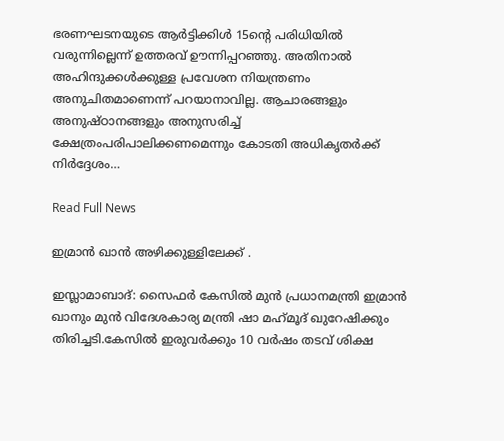ഭരണഘടനയുടെ ആർട്ടിക്കിള്‍ 15ന്‍റെ പരിധിയില്‍ വരുന്നില്ലെന്ന് ഉത്തരവ് ഊന്നിപ്പറഞ്ഞു. അതിനാല്‍ അഹിന്ദുക്കള്‍ക്കുള്ള പ്രവേശന നിയന്ത്രണം അനുചിതമാണെന്ന് പറയാനാവില്ല. ആചാരങ്ങളും അനുഷ്ഠാനങ്ങളും അനുസരിച്ച്‌ ക്ഷേത്രംപരിപാലിക്കണമെന്നും കോടതി അധികൃതർക്ക് നിർദ്ദേശം…

Read Full News

ഇമ്രാൻ ഖാൻ അഴിക്കുള്ളിലേക്ക് .

ഇസ്ലാമാബാദ്: സൈഫര്‍ കേസില്‍ മുന്‍ പ്രധാനമന്ത്രി ഇമ്രാന്‍ ഖാനും മുന്‍ വിദേശകാര്യ മന്ത്രി ഷാ മഹ്‌മൂദ് ഖുറേഷിക്കും തിരിച്ചടി.കേസില്‍ ഇരുവര്‍ക്കും 10 വര്‍ഷം തടവ് ശിക്ഷ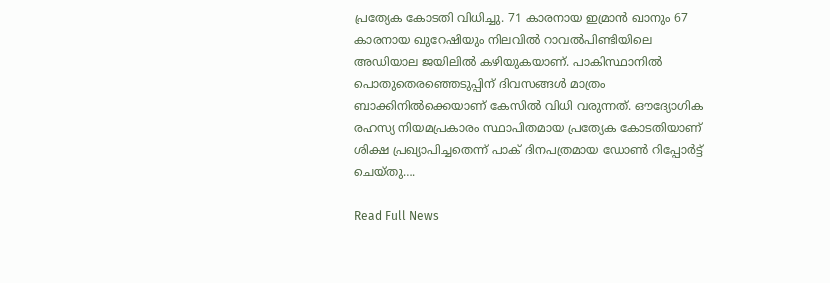പ്രത്യേക കോടതി വിധിച്ചു. 71 കാരനായ ഇമ്രാന്‍ ഖാനും 67 കാരനായ ഖുറേഷിയും നിലവില്‍ റാവല്‍പിണ്ടിയിലെ അഡിയാല ജയിലില്‍ കഴിയുകയാണ്. പാകിസ്ഥാനില്‍ പൊതുതെരഞ്ഞെടുപ്പിന് ദിവസങ്ങള്‍ മാത്രം ബാക്കിനില്‍ക്കെയാണ് കേസില്‍ വിധി വരുന്നത്. ഔദ്യോഗിക രഹസ്യ നിയമപ്രകാരം സ്ഥാപിതമായ പ്രത്യേക കോടതിയാണ് ശിക്ഷ പ്രഖ്യാപിച്ചതെന്ന് പാക് ദിനപത്രമായ ഡോണ്‍ റിപ്പോര്‍ട്ട് ചെയ്തു….

Read Full News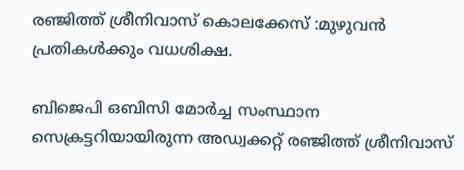രഞ്ജിത്ത് ശ്രീനിവാസ് കൊലക്കേസ് :മുഴുവൻ പ്രതികൾക്കും വധശിക്ഷ.

ബിജെപി ഒബിസി മോർച്ച സംസ്ഥാന സെക്രട്ടറിയായിരുന്ന അഡ്വക്കറ്റ് രഞ്ജിത്ത് ശ്രീനിവാസ്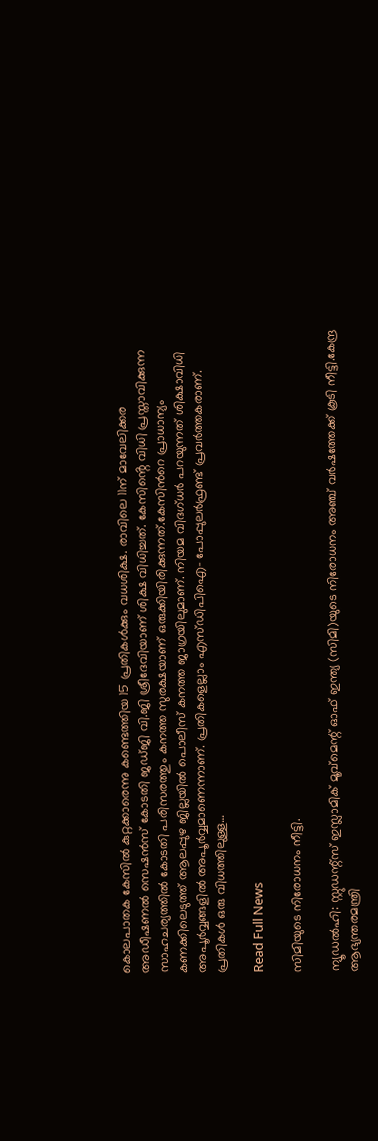കൊലപാതക കേസിൽ കുറ്റക്കാരെന്നു കണ്ടെത്തിയ 15 പ്രതികൾക്കും വധശിക്ഷ. രാവിലെ 11ന് മാവേലിക്കര അഡീഷണൽ സെഷൻസ് കോടതി ജഡ്‌ജി വി.ജി ശ്രീദേവിയാണ് ശിക്ഷ വിധിച്ചത്. കേസിൻ്റെ വിധി പ്രസ്താവിക്കുന്ന സാഹചര്യത്തിൽ കോടതി പരിസരത്തും കനത്ത സുരക്ഷയാണ് ഒരുക്കിയിരിക്കുന്നത്.കേസിൻറെ പ്രാധാന്യം കണക്കിലെടുത്ത് ആലപ്പുഴ ജില്ലയിൽ പൊലീസ് കനത്ത ജാഗ്രയിലുമാണ്. നിയമ വിദഗ്ധർ പറയുന്നത് ശിക്ഷാവിധി അപൂർവ്വങ്ങളിൽ അപൂർവ്വമാണെന്നാണ്. പ്രതികളെല്ലാം എസ്ഡിപിഐ- പോപ്പുലർഫ്രണ്ട് പ്രവർത്തകരാണ്. പ്രതികൾ ഒരു വിധത്തിലുള്ള…

Read Full News

സിമിയുടെ നിരോധനം നീട്ടി.

ന്യൂഡല്‍ഹി: സ്റ്റുഡന്റ്സ് ഇസ്ലാമിക് മൂവ്മെന്റ് ഓഫ് ഇന്ത്യ (സിമി)യുടെ നിരോധനം അഞ്ച് വര്‍ഷത്തേക്ക് കൂടി നീട്ടി.കേന്ദ്ര ആഭ്യന്തരമന്ത്രി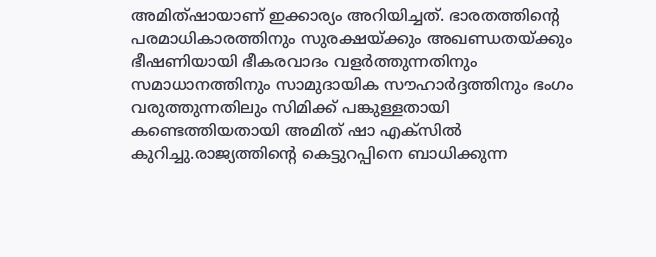അമിത്ഷായാണ് ഇക്കാര്യം അറിയിച്ചത്. ഭാരതത്തിന്റെ പരമാധികാരത്തിനും സുരക്ഷയ്ക്കും അഖണ്ഡതയ്ക്കും ഭീഷണിയായി ഭീകരവാദം വളര്‍ത്തുന്നതിനും സമാധാനത്തിനും സാമുദായിക സൗഹാര്‍ദ്ദത്തിനും ഭംഗം വരുത്തുന്നതിലും സിമിക്ക് പങ്കുള്ളതായി കണ്ടെത്തിയതായി അമിത് ഷാ എക്‌സില്‍ കുറിച്ചു.രാജ്യത്തിന്റെ കെട്ടുറപ്പിനെ ബാധിക്കുന്ന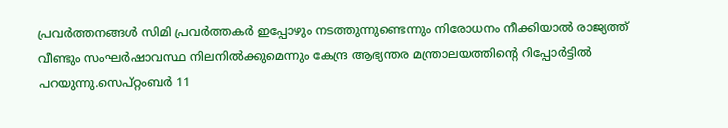പ്രവര്‍ത്തനങ്ങള്‍ സിമി പ്രവര്‍ത്തകര്‍ ഇപ്പോഴും നടത്തുന്നുണ്ടെന്നും നിരോധനം നീക്കിയാല്‍ രാജ്യത്ത് വീണ്ടും സംഘര്‍ഷാവസ്ഥ നിലനില്‍ക്കുമെന്നും കേന്ദ്ര ആഭ്യന്തര മന്ത്രാലയത്തിന്റെ റിപ്പോര്‍ട്ടില്‍ പറയുന്നു.സെപ്റ്റംബര്‍ 11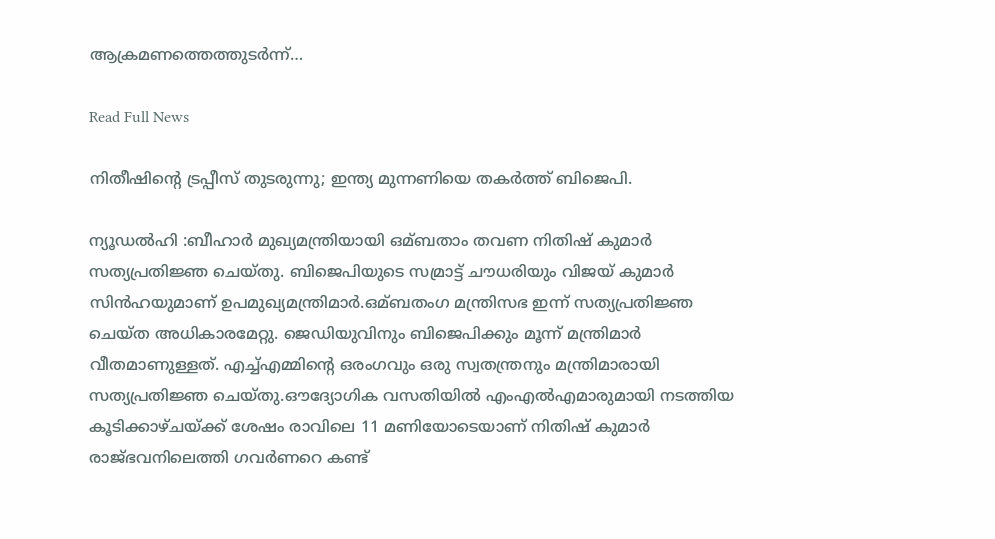ആക്രമണത്തെത്തുടര്‍ന്ന്…

Read Full News

നിതീഷിൻ്റെ ട്രപ്പീസ് തുടരുന്നു; ഇന്ത്യ മുന്നണിയെ തകർത്ത് ബിജെപി.

ന്യൂഡൽഹി :ബീഹാര്‍ മുഖ്യമന്ത്രിയായി ഒമ്ബതാം തവണ നിതിഷ് കുമാര്‍ സത്യപ്രതിജ്ഞ ചെയ്തു. ബിജെപിയുടെ സമ്രാട്ട് ചൗധരിയും വിജയ് കുമാര്‍ സിന്‍ഹയുമാണ് ഉപമുഖ്യമന്ത്രിമാര്‍.ഒമ്ബതംഗ മന്ത്രിസഭ ഇന്ന് സത്യപ്രതിജ്ഞ ചെയ്ത അധികാരമേറ്റു. ജെഡിയുവിനും ബിജെപിക്കും മൂന്ന് മന്ത്രിമാര്‍ വീതമാണുള്ളത്. എച്ച്‌എമ്മിന്റെ ഒരംഗവും ഒരു സ്വതന്ത്രനും മന്ത്രിമാരായി സത്യപ്രതിജ്ഞ ചെയ്തു.ഔദ്യോഗിക വസതിയില്‍ എംഎല്‍എമാരുമായി നടത്തിയ കൂടിക്കാഴ്ചയ്ക്ക് ശേഷം രാവിലെ 11 മണിയോടെയാണ് നിതിഷ് കുമാര്‍ രാജ്ഭവനിലെത്തി ഗവര്‍ണറെ കണ്ട്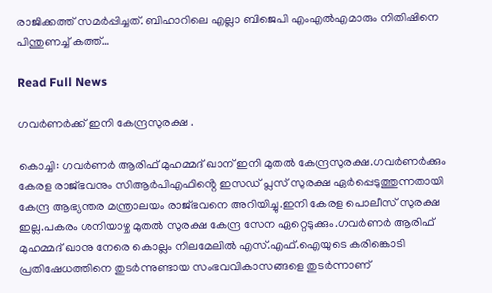രാജിക്കത്ത് സമര്‍പ്പിച്ചത്. ബിഹാറിലെ എല്ലാ ബിജെപി എംഎല്‍എമാരും നിതിഷിനെ പിന്തുണച്ച്‌ കത്ത്…

Read Full News

ഗവർണർക്ക് ഇനി കേന്ദ്രസുരക്ഷ .

കൊച്ചി: ഗവർണർ ആരിഫ് മുഹമ്മദ് ഖാന് ഇനി മുതല്‍ കേന്ദ്രസുരക്ഷ.ഗവർണർക്കും കേരള രാജ്ഭവനും സിആർപിഎഫിൻ്റെ ഇസഡ് പ്ലസ് സുരക്ഷ ഏർപ്പെടുത്തുന്നതായി കേന്ദ്ര ആഭ്യന്തര മന്ത്രാലയം രാജ്ഭവനെ അറിയിച്ചു.ഇനി കേരള പൊലീസ് സുരക്ഷ ഇല്ല.പകരം ശനിയാഴ്ച മുതല്‍ സുരക്ഷ കേന്ദ്ര സേന ഏറ്റെടുക്കും.ഗവര്‍ണര്‍ ആരിഫ് മുഹമ്മദ് ഖാനു നേരെ കൊല്ലം നിലമേലില്‍ എസ്.എഫ്.ഐയുടെ കരിങ്കൊടി പ്രതിഷേധത്തിനെ തുടർന്നുണ്ടായ സംഭവവികാസങ്ങളെ തുടർന്നാണ്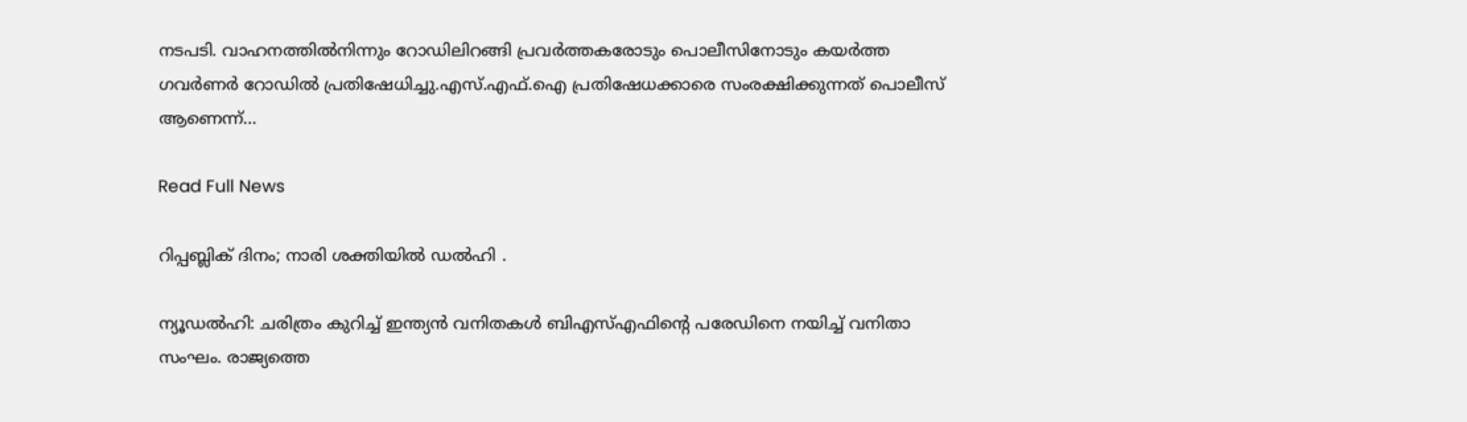നടപടി. വാഹനത്തില്‍നിന്നും റോഡിലിറങ്ങി പ്രവര്‍ത്തകരോടും പൊലീസിനോടും കയര്‍ത്ത ഗവര്‍ണര്‍ റോഡില്‍ പ്രതിഷേധിച്ചു.എസ്.എഫ്.ഐ പ്രതിഷേധക്കാരെ സംരക്ഷിക്കുന്നത് പൊലീസ് ആണെന്ന്…

Read Full News

റിപ്പബ്ലിക് ദിനം; നാരി ശക്തിയിൽ ഡൽഹി .

ന്യൂഡല്‍ഹി: ചരിത്രം കുറിച്ച് ഇന്ത്യൻ വനിതകൾ ബിഎസ്‌എഫിന്റെ പരേഡിനെ നയിച്ച്‌ വനിതാ സംഘം. രാജ്യത്തെ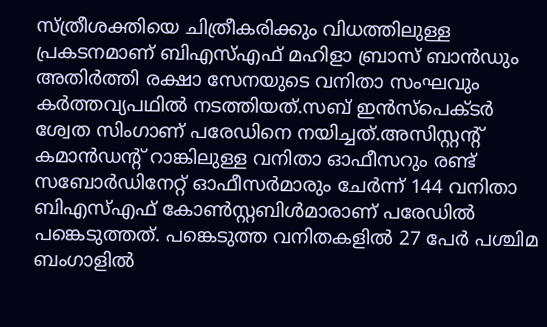സ്ത്രീശക്തിയെ ചിത്രീകരിക്കും വിധത്തിലുള്ള പ്രകടനമാണ് ബിഎസ്‌എഫ് മഹിളാ ബ്രാസ് ബാൻഡും അതിർത്തി രക്ഷാ സേനയുടെ വനിതാ സംഘവും കർത്തവ്യപഥില്‍ നടത്തിയത്.സബ് ഇൻസ്പെക്ടർ ശ്വേത സിംഗാണ് പരേഡിനെ നയിച്ചത്.അസിസ്റ്റന്റ് കമാൻഡന്റ് റാങ്കിലുള്ള വനിതാ ഓഫീസറും രണ്ട് സബോർഡിനേറ്റ് ഓഫീസർമാരും ചേർന്ന് 144 വനിതാ ബിഎസ്‌എഫ് കോണ്‍സ്റ്റബിള്‍മാരാണ് പരേഡില്‍ പങ്കെടുത്തത്. പങ്കെടുത്ത വനിതകളില്‍ 27 പേർ പശ്ചിമ ബംഗാളില്‍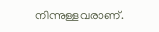നിന്നുള്ളവരാണ്.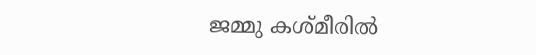ജമ്മു കശ്മീരില്‍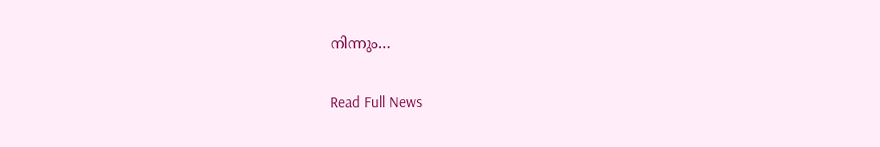നിന്നും…

Read Full News